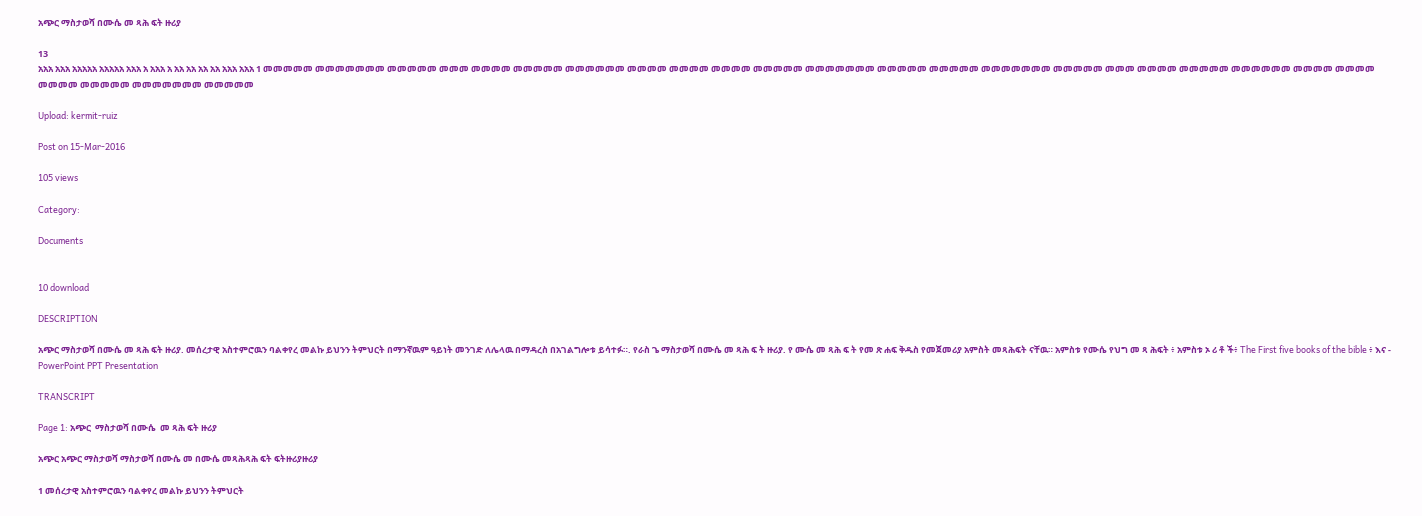አጭር ማስታወሻ በሙሴ መ ጻሕ ፍት ዙሪያ

13
አአአ አአአ አአአአአ አአአአአ አአአ አ አአአ አ አአ አአ አአ አአ አአአ አአአ 1 መመመመመ መመመመመመመ መመመመመ መመመ መመመመ መመመመመ መመመመመመ መመመመ መመመመ መመመመ መመመመመ መመመመመመመ መመመመመ መመመመመ መመመመመመመ መመመመመ መመመ መመመመ መመመመመ መመመመመመ መመመመ መመመመ መመመመ መመመመመ መመመመመመመ መመመመመ

Upload: kermit-ruiz

Post on 15-Mar-2016

105 views

Category:

Documents


10 download

DESCRIPTION

አጭር ማስታወሻ በሙሴ መ ጻሕ ፍት ዙሪያ. መሰረታዊ አስተምሮዉን ባልቀየረ መልኩ ይህንን ትምህርት በማንኛዉም ዓይነት መንገድ ለሌላዉ በማዳረስ በአገልግሎቱ ይሳተፉ።. የራስ ጌ ማስታወሻ በሙሴ መ ጻሕ ፍ ት ዙሪያ. የ ሙሴ መ ጻሕ ፍ ት የመ ጽ ሐፍ ቅዱስ የመጀመሪያ አምስት መጻሕፍት ናቸዉ። አምስቱ የሙሴ የህግ መ ጻ ሕፍት ፥ አምስቱ ኦ ሪ ቶ ች፥ The First five books of the bible ፥ እና - PowerPoint PPT Presentation

TRANSCRIPT

Page 1: አጭር  ማስታወሻ በሙሴ  መ ጻሕ ፍት ዙሪያ

አጭር አጭር ማስታወሻ ማስታወሻ በሙሴ መ በሙሴ መጻሕጻሕ ፍት ፍትዙሪያዙሪያ

1 መሰረታዊ አስተምሮዉን ባልቀየረ መልኩ ይህንን ትምህርት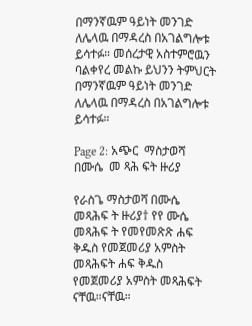በማንኛዉም ዓይነት መንገድ ለሌላዉ በማዳረስ በአገልግሎቱ ይሳተፉ። መሰረታዊ አስተምሮዉን ባልቀየረ መልኩ ይህንን ትምህርት በማንኛዉም ዓይነት መንገድ ለሌላዉ በማዳረስ በአገልግሎቱ ይሳተፉ።

Page 2: አጭር  ማስታወሻ በሙሴ  መ ጻሕ ፍት ዙሪያ

የራስጌ ማስታወሻ በሙሴ መጻሕፍ ት ዙሪያ† የየ ሙሴ መጻሕፍ ት የመየመጽጽ ሐፍ ቅዱስ የመጀመሪያ አምስት መጻሕፍት ሐፍ ቅዱስ የመጀመሪያ አምስት መጻሕፍት ናቸዉ።ናቸዉ።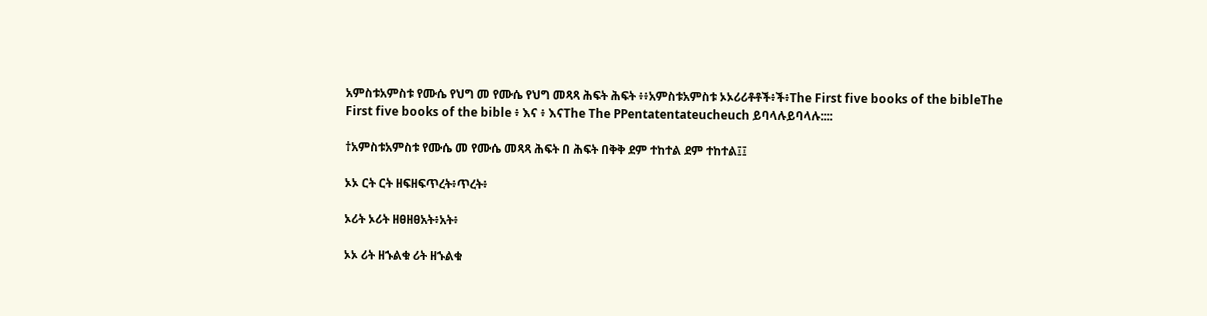አምስቱአምስቱ የሙሴ የህግ መ የሙሴ የህግ መጻጻ ሕፍት ሕፍት ፥፥አምስቱአምስቱ ኦኦሪሪቶቶች፥ች፥The First five books of the bibleThe First five books of the bible ፥ እና ፥ እናThe The PPentatentateucheuch ይባላሉይባላሉ::::

†አምስቱአምስቱ የሙሴ መ የሙሴ መጻጻ ሕፍት በ ሕፍት በቅቅ ደም ተከተል ደም ተከተል፤፤

ኦኦ ርት ርት ዘፍዘፍጥረት፥ጥረት፥

ኦሪት ኦሪት ዘፀዘፀአት፥አት፥

ኦኦ ሪት ዘኁልቁ ሪት ዘኁልቁ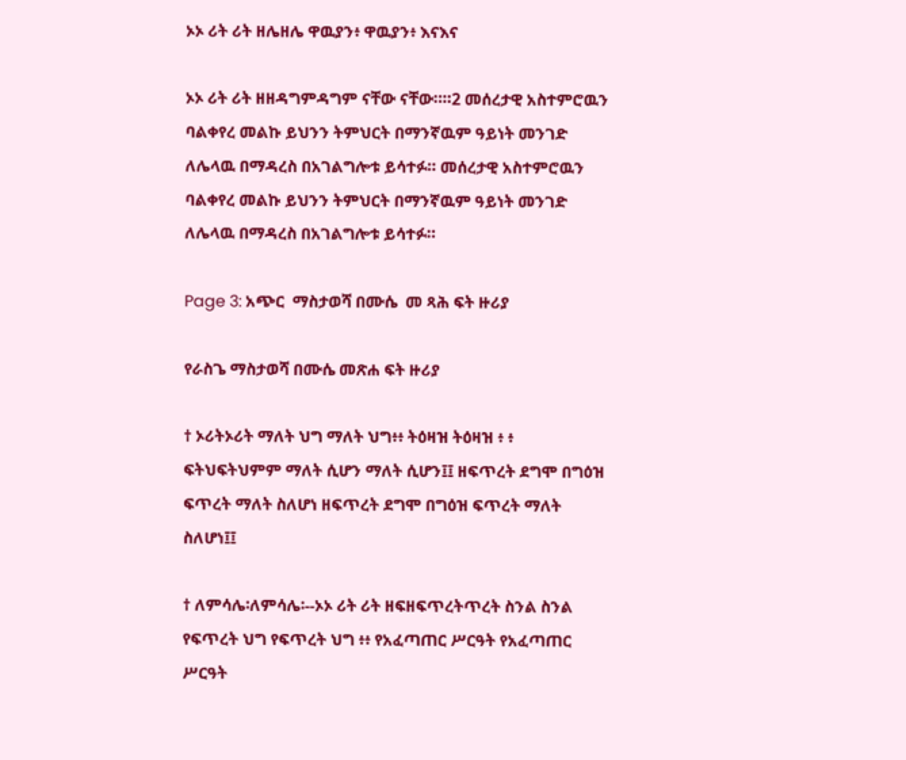ኦኦ ሪት ሪት ዘሌዘሌ ዋዉያን፥ ዋዉያን፥ እናእና

ኦኦ ሪት ሪት ዘዘዳግምዳግም ናቸው ናቸው።።2 መሰረታዊ አስተምሮዉን ባልቀየረ መልኩ ይህንን ትምህርት በማንኛዉም ዓይነት መንገድ ለሌላዉ በማዳረስ በአገልግሎቱ ይሳተፉ። መሰረታዊ አስተምሮዉን ባልቀየረ መልኩ ይህንን ትምህርት በማንኛዉም ዓይነት መንገድ ለሌላዉ በማዳረስ በአገልግሎቱ ይሳተፉ።

Page 3: አጭር  ማስታወሻ በሙሴ  መ ጻሕ ፍት ዙሪያ

የራስጌ ማስታወሻ በሙሴ መጽሐ ፍት ዙሪያ

† ኦሪትኦሪት ማለት ህግ ማለት ህግ፥፥ ትዕዛዝ ትዕዛዝ ፥ ፥ ፍትህፍትህምም ማለት ሲሆን ማለት ሲሆን፤፤ ዘፍጥረት ደግሞ በግዕዝ ፍጥረት ማለት ስለሆነ ዘፍጥረት ደግሞ በግዕዝ ፍጥረት ማለት ስለሆነ፤፤

† ለምሳሌ፡ለምሳሌ፡--ኦኦ ሪት ሪት ዘፍዘፍጥረትጥረት ስንል ስንል የፍጥረት ህግ የፍጥረት ህግ ፥፥ የአፈጣጠር ሥርዓት የአፈጣጠር ሥርዓት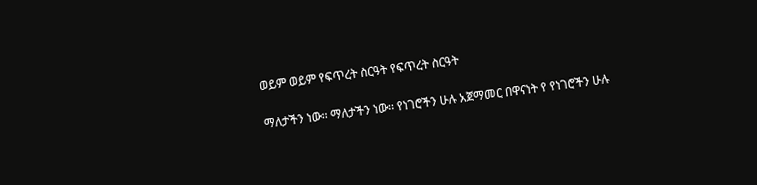ወይም ወይም የፍጥረት ስርዓት የፍጥረት ስርዓት

ማለታችን ነው፡፡ ማለታችን ነው፡፡ የነገሮችን ሁሉ አጀማመር በዋናነት የ የነገሮችን ሁሉ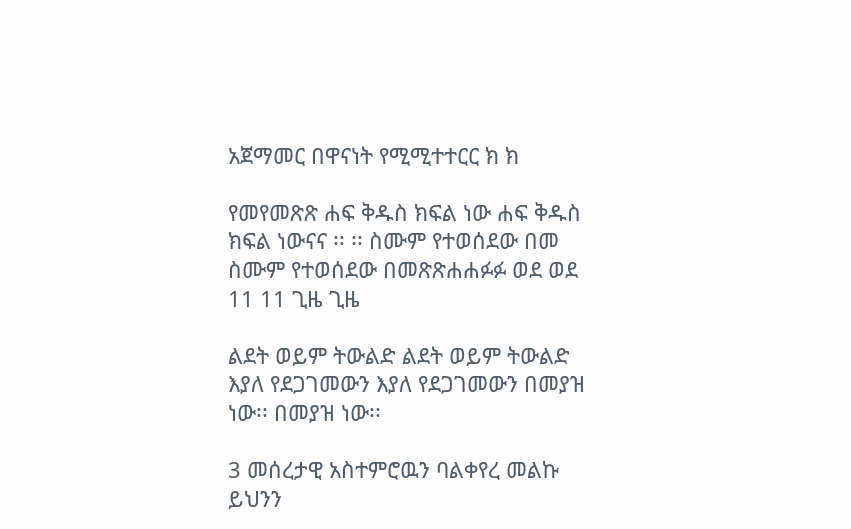አጀማመር በዋናነት የሚሚተተርር ክ ክ

የመየመጽጽ ሐፍ ቅዱስ ክፍል ነው ሐፍ ቅዱስ ክፍል ነውናና ፡፡ ፡፡ ስሙም የተወሰደው በመ ስሙም የተወሰደው በመጽጽሐሐፉፉ ወደ ወደ 11 11 ጊዜ ጊዜ

ልደት ወይም ትውልድ ልደት ወይም ትውልድ እያለ የደጋገመውን እያለ የደጋገመውን በመያዝ ነው፡፡ በመያዝ ነው፡፡

3 መሰረታዊ አስተምሮዉን ባልቀየረ መልኩ ይህንን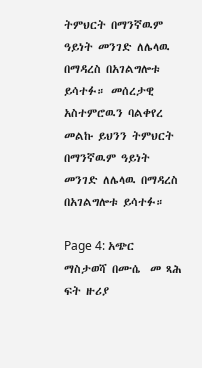ትምህርት በማንኛዉም ዓይነት መንገድ ለሌላዉ በማዳረስ በአገልግሎቱ ይሳተፉ። መሰረታዊ አስተምሮዉን ባልቀየረ መልኩ ይህንን ትምህርት በማንኛዉም ዓይነት መንገድ ለሌላዉ በማዳረስ በአገልግሎቱ ይሳተፉ።

Page 4: አጭር  ማስታወሻ በሙሴ  መ ጻሕ ፍት ዙሪያ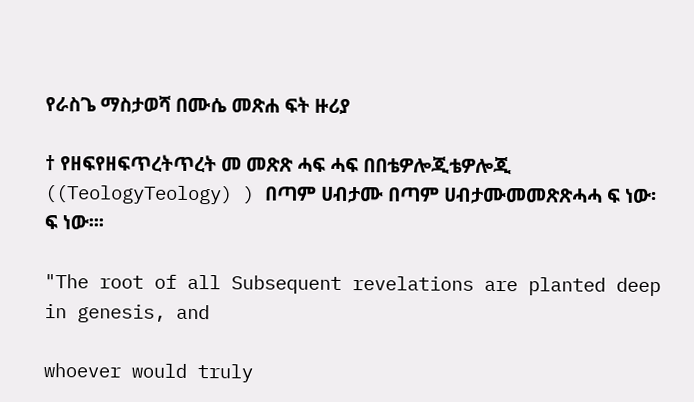የራስጌ ማስታወሻ በሙሴ መጽሐ ፍት ዙሪያ

† የዘፍየዘፍጥረትጥረት መ መጽጽ ሓፍ ሓፍ በበቴዎሎጂቴዎሎጂ ((TeologyTeology) ) በጣም ሀብታሙ በጣም ሀብታሙመመጽጽሓሓ ፍ ነው፡ ፍ ነው፡፡፡

"The root of all Subsequent revelations are planted deep in genesis, and

whoever would truly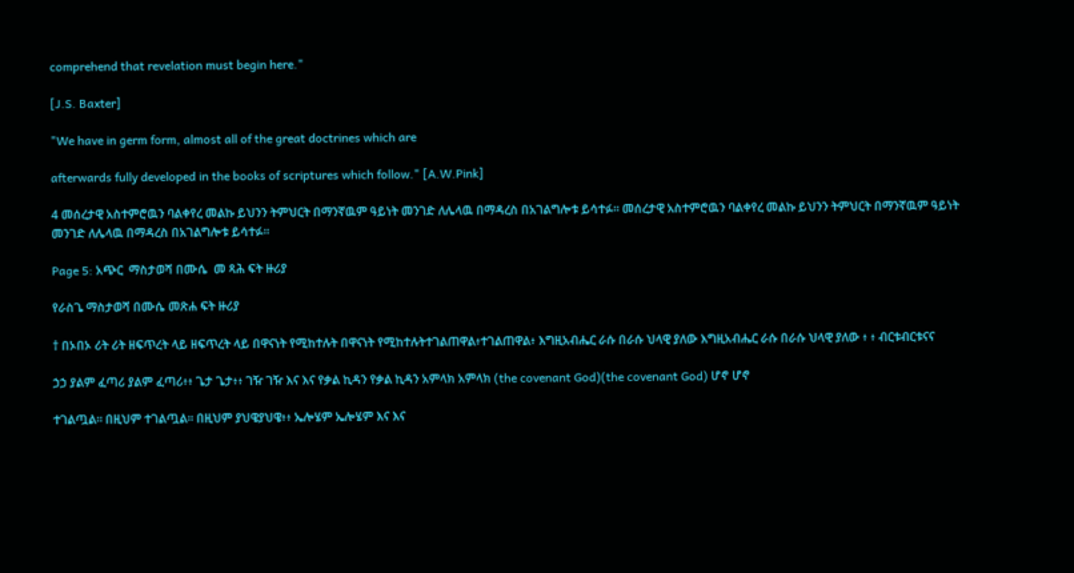comprehend that revelation must begin here."

[J.S. Baxter]

"We have in germ form, almost all of the great doctrines which are

afterwards fully developed in the books of scriptures which follow." [A.W.Pink]

4 መሰረታዊ አስተምሮዉን ባልቀየረ መልኩ ይህንን ትምህርት በማንኛዉም ዓይነት መንገድ ለሌላዉ በማዳረስ በአገልግሎቱ ይሳተፉ። መሰረታዊ አስተምሮዉን ባልቀየረ መልኩ ይህንን ትምህርት በማንኛዉም ዓይነት መንገድ ለሌላዉ በማዳረስ በአገልግሎቱ ይሳተፉ።

Page 5: አጭር  ማስታወሻ በሙሴ  መ ጻሕ ፍት ዙሪያ

የራስጌ ማስታወሻ በሙሴ መጽሐ ፍት ዙሪያ

† በኦበኦ ሪት ሪት ዘፍጥረት ላይ ዘፍጥረት ላይ በዋናነት የሚከተሉት በዋናነት የሚከተሉትተገልጠዋል፥ተገልጠዋል፥ እግዚአብሔር ራሱ በራሱ ህላዊ ያለው እግዚአብሔር ራሱ በራሱ ህላዊ ያለው ፥ ፥ ብርቱብርቱናና

ኃኃ ያልም ፈጣሪ ያልም ፈጣሪ፥፥ ጌታ ጌታ፥፥ ገዥ ገዥ እና እና የቃል ኪዳን የቃል ኪዳን አምላክ አምላክ (the covenant God)(the covenant God) ሆኖ ሆኖ

ተገልጧል፡፡ በዚህም ተገልጧል፡፡ በዚህም ያህዌያህዌ፥፥ ኤሎሄም ኤሎሄም እና እና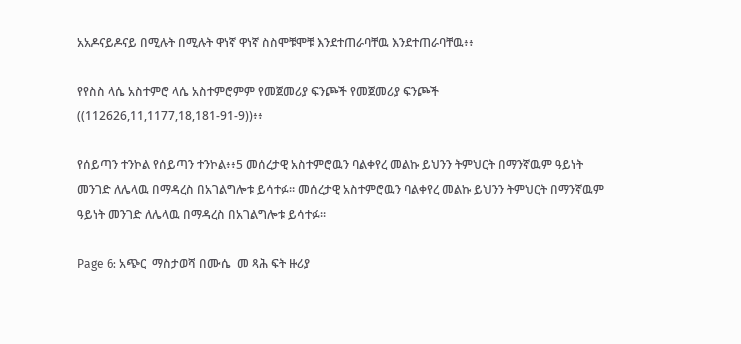አአዶናይዶናይ በሚሉት በሚሉት ዋነኛ ዋነኛ ስስሞቹሞቹ እንደተጠራባቸዉ እንደተጠራባቸዉ፥፥

የየስስ ላሴ አስተምሮ ላሴ አስተምሮምም የመጀመሪያ ፍንጮች የመጀመሪያ ፍንጮች ((112626,11,1177,18,181-91-9))፥፥

የሰይጣን ተንኮል የሰይጣን ተንኮል፥፥5 መሰረታዊ አስተምሮዉን ባልቀየረ መልኩ ይህንን ትምህርት በማንኛዉም ዓይነት መንገድ ለሌላዉ በማዳረስ በአገልግሎቱ ይሳተፉ። መሰረታዊ አስተምሮዉን ባልቀየረ መልኩ ይህንን ትምህርት በማንኛዉም ዓይነት መንገድ ለሌላዉ በማዳረስ በአገልግሎቱ ይሳተፉ።

Page 6: አጭር  ማስታወሻ በሙሴ  መ ጻሕ ፍት ዙሪያ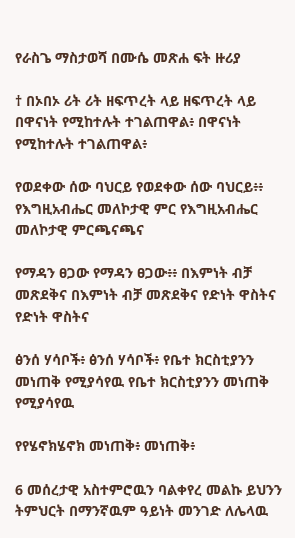የራስጌ ማስታወሻ በሙሴ መጽሐ ፍት ዙሪያ

† በኦበኦ ሪት ሪት ዘፍጥረት ላይ ዘፍጥረት ላይ በዋናነት የሚከተሉት ተገልጠዋል፥ በዋናነት የሚከተሉት ተገልጠዋል፥

የወደቀው ሰው ባህርይ የወደቀው ሰው ባህርይ፥፥ የእግዚአብሔር መለኮታዊ ምር የእግዚአብሔር መለኮታዊ ምርጫናጫና

የማዳን ፀጋው የማዳን ፀጋው፥፥ በእምነት ብቻ መጽደቅና በእምነት ብቻ መጽደቅና የድነት ዋስትና የድነት ዋስትና

ፅንሰ ሃሳቦች፥ ፅንሰ ሃሳቦች፥ የቤተ ክርስቲያንን መነጠቅ የሚያሳየዉ የቤተ ክርስቲያንን መነጠቅ የሚያሳየዉ

የየሄኖክሄኖክ መነጠቅ፥ መነጠቅ፥

6 መሰረታዊ አስተምሮዉን ባልቀየረ መልኩ ይህንን ትምህርት በማንኛዉም ዓይነት መንገድ ለሌላዉ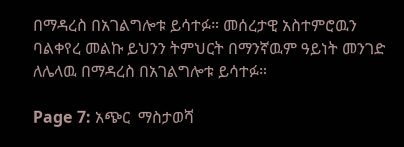በማዳረስ በአገልግሎቱ ይሳተፉ። መሰረታዊ አስተምሮዉን ባልቀየረ መልኩ ይህንን ትምህርት በማንኛዉም ዓይነት መንገድ ለሌላዉ በማዳረስ በአገልግሎቱ ይሳተፉ።

Page 7: አጭር  ማስታወሻ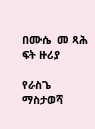በሙሴ  መ ጻሕ ፍት ዙሪያ

የራስጌ ማስታወሻ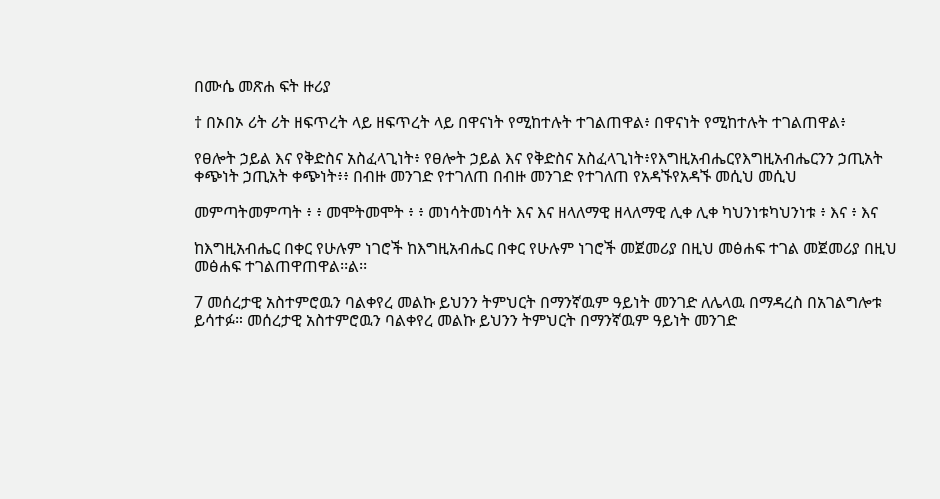በሙሴ መጽሐ ፍት ዙሪያ

† በኦበኦ ሪት ሪት ዘፍጥረት ላይ ዘፍጥረት ላይ በዋናነት የሚከተሉት ተገልጠዋል፥ በዋናነት የሚከተሉት ተገልጠዋል፥

የፀሎት ኃይል እና የቅድስና አስፈላጊነት፥ የፀሎት ኃይል እና የቅድስና አስፈላጊነት፥የእግዚአብሔርየእግዚአብሔርንን ኃጢአት ቀጭነት ኃጢአት ቀጭነት፥፥ በብዙ መንገድ የተገለጠ በብዙ መንገድ የተገለጠ የአዳኙየአዳኙ መሲህ መሲህ

መምጣትመምጣት ፥ ፥ መሞትመሞት ፥ ፥ መነሳትመነሳት እና እና ዘላለማዊ ዘላለማዊ ሊቀ ሊቀ ካህንነቱካህንነቱ ፥ እና ፥ እና

ከእግዚአብሔር በቀር የሁሉም ነገሮች ከእግዚአብሔር በቀር የሁሉም ነገሮች መጀመሪያ በዚህ መፅሐፍ ተገል መጀመሪያ በዚህ መፅሐፍ ተገልጠዋጠዋል፡፡ል፡፡

7 መሰረታዊ አስተምሮዉን ባልቀየረ መልኩ ይህንን ትምህርት በማንኛዉም ዓይነት መንገድ ለሌላዉ በማዳረስ በአገልግሎቱ ይሳተፉ። መሰረታዊ አስተምሮዉን ባልቀየረ መልኩ ይህንን ትምህርት በማንኛዉም ዓይነት መንገድ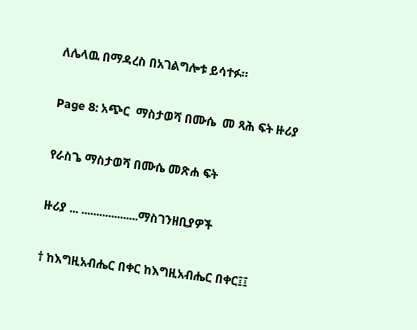ለሌላዉ በማዳረስ በአገልግሎቱ ይሳተፉ።

Page 8: አጭር  ማስታወሻ በሙሴ  መ ጻሕ ፍት ዙሪያ

የራስጌ ማስታወሻ በሙሴ መጽሐ ፍት

ዙሪያ ... ...................ማስገንዘቢያዎች

† ከእግዚአብሔር በቀር ከእግዚአብሔር በቀር፤፤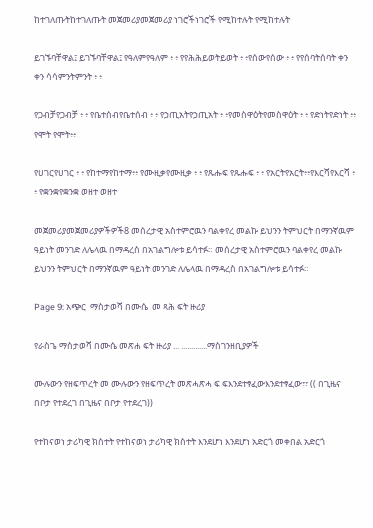ከተገለጡትከተገለጡት መጀመሪያመጀመሪያ ነገሮችነገሮች የሚከተሉት የሚከተሉት

ይገኙባቸዋል፤ ይገኙባቸዋል፤ የዓለምየዓለም ፥ ፥ የየሕሕይወትይወት ፥ ፥የሰውየሰው ፥ ፥ የየሰባትሰባት ቀን ቀን ሳሳምንትምንት ፥ ፥

የጋብቻየጋብቻ ፥ ፥ የቤተሰብየቤተሰብ ፥ ፥ የኃጢአትየኃጢአት ፥ ፥የመስዋዕትየመስዋዕት ፥ ፥ የድነትየድነት ፥፥ የሞት የሞት፥፥

የሀገርየሀገር ፥ ፥ የከተማየከተማ፥፥ የሙዚቃየሙዚቃ ፥ ፥ የጹሑፍ የጹሑፍ ፥ ፥ የአርትየአርት፥፥የእርሻየእርሻ ፥ ፥ የቋንቋየቋንቋ ወዘተ ወዘተ

መጀመሪያመጀመሪያዎችዎች8 መሰረታዊ አስተምሮዉን ባልቀየረ መልኩ ይህንን ትምህርት በማንኛዉም ዓይነት መንገድ ለሌላዉ በማዳረስ በአገልግሎቱ ይሳተፉ። መሰረታዊ አስተምሮዉን ባልቀየረ መልኩ ይህንን ትምህርት በማንኛዉም ዓይነት መንገድ ለሌላዉ በማዳረስ በአገልግሎቱ ይሳተፉ።

Page 9: አጭር  ማስታወሻ በሙሴ  መ ጻሕ ፍት ዙሪያ

የራስጌ ማስታወሻ በሙሴ መጽሐ ፍት ዙሪያ ... .............ማስገንዘቢያዎች

ሙሉውን የዘፍጥረት መ ሙሉውን የዘፍጥረት መጽሓጽሓ ፍ ፍእንደተፃፈውእንደተፃፈው፣፣ (( በጊዜና በቦታ የተደረገ በጊዜና በቦታ የተደረገ))

የተከናወነ ታሪካዊ ክስተት የተከናወነ ታሪካዊ ክስተት እንደሆነ እንደሆነ አድርጎ መቀበል አድርጎ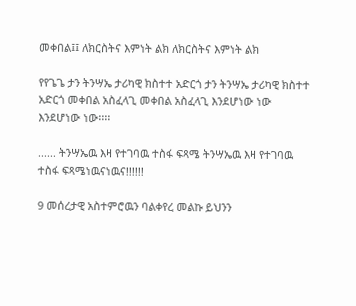መቀበል፤፤ ለክርስትና እምነት ልክ ለክርስትና እምነት ልክ

የየጌጌ ታን ትንሣኤ ታሪካዊ ክስተተ አድርጎ ታን ትንሣኤ ታሪካዊ ክስተተ አድርጎ መቀበል አስፈላጊ መቀበል አስፈላጊ እንደሆነው ነው እንደሆነው ነው፡፡፡፡

...... ትንሣኤዉ እዛ የተገባዉ ተስፋ ፍጻሜ ትንሣኤዉ እዛ የተገባዉ ተስፋ ፍጻሜነዉናነዉና!!!!!!

9 መሰረታዊ አስተምሮዉን ባልቀየረ መልኩ ይህንን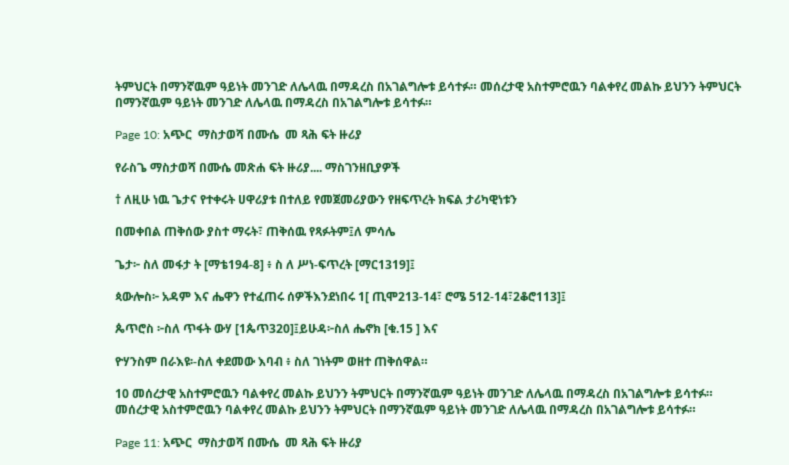ትምህርት በማንኛዉም ዓይነት መንገድ ለሌላዉ በማዳረስ በአገልግሎቱ ይሳተፉ። መሰረታዊ አስተምሮዉን ባልቀየረ መልኩ ይህንን ትምህርት በማንኛዉም ዓይነት መንገድ ለሌላዉ በማዳረስ በአገልግሎቱ ይሳተፉ።

Page 10: አጭር  ማስታወሻ በሙሴ  መ ጻሕ ፍት ዙሪያ

የራስጌ ማስታወሻ በሙሴ መጽሐ ፍት ዙሪያ.... ማስገንዘቢያዎች

† ለዚሁ ነዉ ጌታና የተቀሩት ሀዋሪያቱ በተለይ የመጀመሪያውን የዘፍጥረት ክፍል ታሪካዊነቱን

በመቀበል ጠቅሰው ያስተ ማሩት፣ ጠቅሰዉ የጻፉትም፤ለ ምሳሌ

ጌታ፦ ስለ መፋታ ት [ማቴ194-8] ፥ ስ ለ ሥነ-ፍጥረት [ማር1319]፤

ጳውሎስ፦ አዳም እና ሔዋን የተፈጠሩ ሰዎችእንደነበሩ 1[ ጢሞ213-14፣ ሮሜ 512-14፣2ቆሮ113]፤

ጴጥሮስ ፦ስለ ጥፋት ውሃ [1ጴጥ320]፤ይሁዳ፦ስለ ሔኖክ [ቁ.15 ] እና

ዮሃንስም በራእዩ፡-ስለ ቀደመው እባብ ፥ ስለ ገነትም ወዘተ ጠቅሰዋል።

10 መሰረታዊ አስተምሮዉን ባልቀየረ መልኩ ይህንን ትምህርት በማንኛዉም ዓይነት መንገድ ለሌላዉ በማዳረስ በአገልግሎቱ ይሳተፉ። መሰረታዊ አስተምሮዉን ባልቀየረ መልኩ ይህንን ትምህርት በማንኛዉም ዓይነት መንገድ ለሌላዉ በማዳረስ በአገልግሎቱ ይሳተፉ።

Page 11: አጭር  ማስታወሻ በሙሴ  መ ጻሕ ፍት ዙሪያ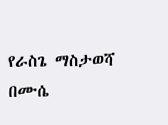የራስጌ ማስታወሻ በሙሴ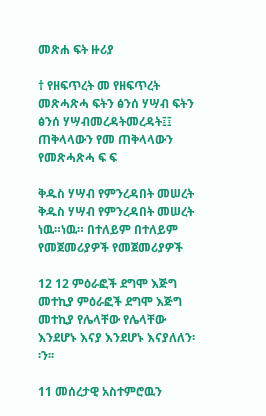መጽሐ ፍት ዙሪያ

† የዘፍጥረት መ የዘፍጥረት መጽሓጽሓ ፍትን ፅንሰ ሃሣብ ፍትን ፅንሰ ሃሣብመረዳትመረዳት፤፤ ጠቅላላውን የመ ጠቅላላውን የመጽሓጽሓ ፍ ፍ

ቅዱስ ሃሣብ የምንረዳበት መሠረት ቅዱስ ሃሣብ የምንረዳበት መሠረት ነዉ።ነዉ። በተለይም በተለይም የመጀመሪያዎች የመጀመሪያዎች

12 12 ምዕራፎች ደግሞ እጅግ መተኪያ ምዕራፎች ደግሞ እጅግ መተኪያ የሌላቸው የሌላቸው እንደሆኑ እናያ እንደሆኑ እናያለለን፡፡ን፡፡

11 መሰረታዊ አስተምሮዉን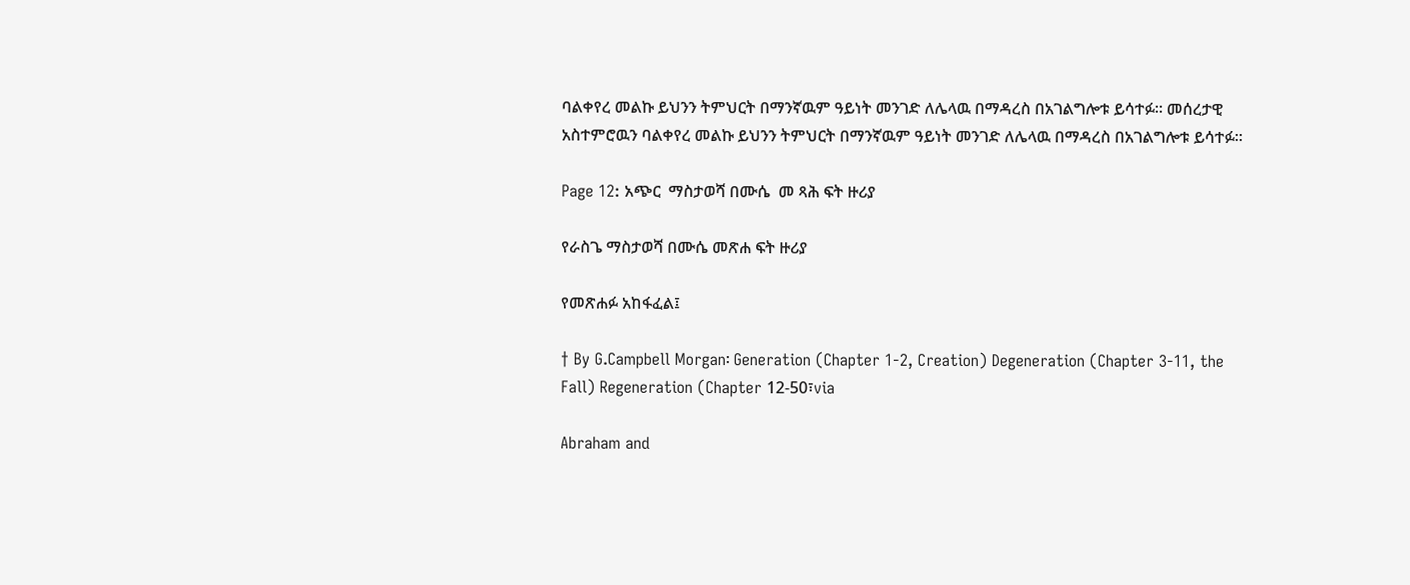ባልቀየረ መልኩ ይህንን ትምህርት በማንኛዉም ዓይነት መንገድ ለሌላዉ በማዳረስ በአገልግሎቱ ይሳተፉ። መሰረታዊ አስተምሮዉን ባልቀየረ መልኩ ይህንን ትምህርት በማንኛዉም ዓይነት መንገድ ለሌላዉ በማዳረስ በአገልግሎቱ ይሳተፉ።

Page 12: አጭር  ማስታወሻ በሙሴ  መ ጻሕ ፍት ዙሪያ

የራስጌ ማስታወሻ በሙሴ መጽሐ ፍት ዙሪያ

የመጽሐፉ አከፋፈል፤

† By G.Campbell Morgan፡ Generation (Chapter 1-2, Creation) Degeneration (Chapter 3-11, the Fall) Regeneration (Chapter 12-50፣via

Abraham and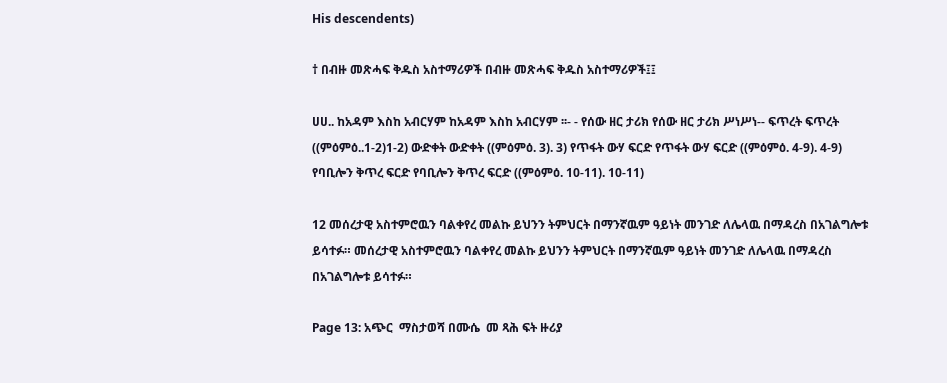His descendents)

† በብዙ መጽሓፍ ቅዱስ አስተማሪዎች በብዙ መጽሓፍ ቅዱስ አስተማሪዎች፤፤

ሀሀ.. ከአዳም እስከ አብርሃም ከአዳም እስከ አብርሃም ፡፡- - የሰው ዘር ታሪክ የሰው ዘር ታሪክ ሥነሥነ-- ፍጥረት ፍጥረት ((ምዕምዕ..1-2)1-2) ውድቀት ውድቀት ((ምዕምዕ. 3). 3) የጥፋት ውሃ ፍርድ የጥፋት ውሃ ፍርድ ((ምዕምዕ. 4-9). 4-9) የባቢሎን ቅጥረ ፍርድ የባቢሎን ቅጥረ ፍርድ ((ምዕምዕ. 10-11). 10-11)

12 መሰረታዊ አስተምሮዉን ባልቀየረ መልኩ ይህንን ትምህርት በማንኛዉም ዓይነት መንገድ ለሌላዉ በማዳረስ በአገልግሎቱ ይሳተፉ። መሰረታዊ አስተምሮዉን ባልቀየረ መልኩ ይህንን ትምህርት በማንኛዉም ዓይነት መንገድ ለሌላዉ በማዳረስ በአገልግሎቱ ይሳተፉ።

Page 13: አጭር  ማስታወሻ በሙሴ  መ ጻሕ ፍት ዙሪያ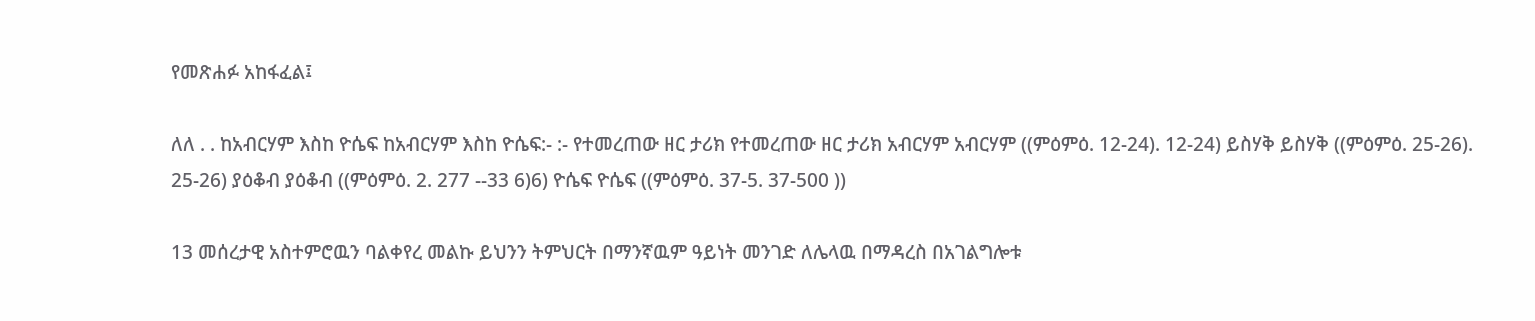የመጽሐፉ አከፋፈል፤

ለለ . . ከአብርሃም እስከ ዮሴፍ ከአብርሃም እስከ ዮሴፍ:- :- የተመረጠው ዘር ታሪክ የተመረጠው ዘር ታሪክ አብርሃም አብርሃም ((ምዕምዕ. 12-24). 12-24) ይስሃቅ ይስሃቅ ((ምዕምዕ. 25-26). 25-26) ያዕቆብ ያዕቆብ ((ምዕምዕ. 2. 277 --33 6)6) ዮሴፍ ዮሴፍ ((ምዕምዕ. 37-5. 37-500 ))

13 መሰረታዊ አስተምሮዉን ባልቀየረ መልኩ ይህንን ትምህርት በማንኛዉም ዓይነት መንገድ ለሌላዉ በማዳረስ በአገልግሎቱ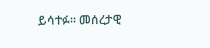ይሳተፉ። መሰረታዊ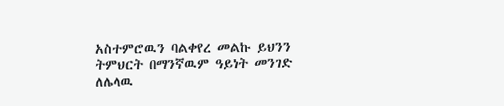አስተምሮዉን ባልቀየረ መልኩ ይህንን ትምህርት በማንኛዉም ዓይነት መንገድ ለሌላዉ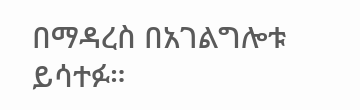በማዳረስ በአገልግሎቱ ይሳተፉ።